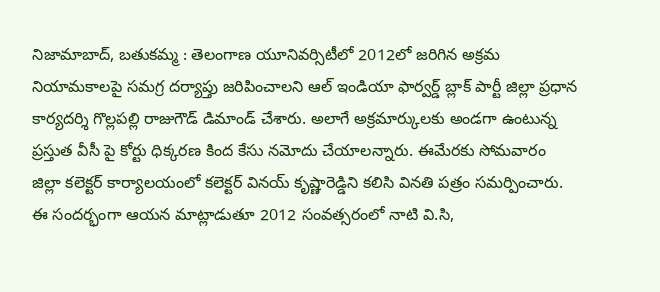నిజామాబాద్, బతుకమ్మ : తెలంగాణ యూనివర్సిటీలో 2012లో జరిగిన అక్రమ నియామకాలపై సమగ్ర దర్యాప్తు జరిపించాలని ఆల్ ఇండియా ఫార్వర్డ్ బ్లాక్ పార్టీ జిల్లా ప్రధాన కార్యదర్శి గొల్లపల్లి రాజుగౌడ్ డిమాండ్ చేశారు. అలాగే అక్రమార్కులకు అండగా ఉంటున్న ప్రస్తుత వీసీ పై కోర్టు ధిక్కరణ కింద కేసు నమోదు చేయాలన్నారు. ఈమేరకు సోమవారం జిల్లా కలెక్టర్ కార్యాలయంలో కలెక్టర్ వినయ్ కృష్ణారెడ్డిని కలిసి వినతి పత్రం సమర్పించారు. ఈ సందర్భంగా ఆయన మాట్లాడుతూ 2012 సంవత్సరంలో నాటి వి.సి,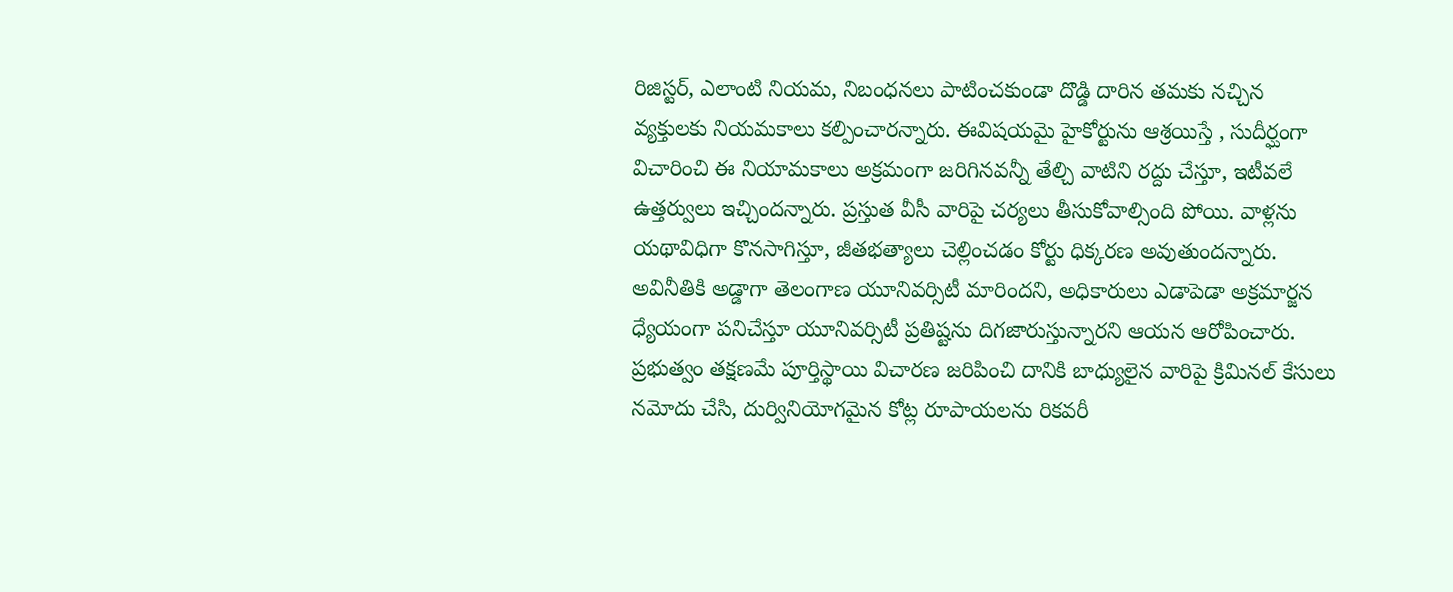రిజిస్టర్, ఎలాంటి నియమ, నిబంధనలు పాటించకుండా దొడ్డి దారిన తమకు నచ్చిన వ్యక్తులకు నియమకాలు కల్పించారన్నారు. ఈవిషయమై హైకోర్టును ఆశ్రయిస్తే , సుదీర్ఘంగా విచారించి ఈ నియామకాలు అక్రమంగా జరిగినవన్నీ తేల్చి వాటిని రద్దు చేస్తూ, ఇటీవలే ఉత్తర్వులు ఇచ్చిందన్నారు. ప్రస్తుత వీసీ వారిపై చర్యలు తీసుకోవాల్సింది పోయి. వాళ్లను యథావిధిగా కొనసాగిస్తూ, జీతభత్యాలు చెల్లించడం కోర్టు ధిక్కరణ అవుతుందన్నారు. అవినీతికి అడ్డాగా తెలంగాణ యూనివర్సిటీ మారిందని, అధికారులు ఎడాపెడా అక్రమార్జన ధ్యేయంగా పనిచేస్తూ యూనివర్సిటీ ప్రతిష్టను దిగజారుస్తున్నారని ఆయన ఆరోపించారు. ప్రభుత్వం తక్షణమే పూర్తిస్థాయి విచారణ జరిపించి దానికి బాధ్యులైన వారిపై క్రిమినల్ కేసులు నమోదు చేసి, దుర్వినియోగమైన కోట్ల రూపాయలను రికవరీ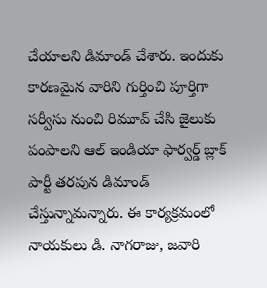చేయాలని డిమాండ్ చేశారు. ఇందుకు కారణమైన వారిని గుర్తించి పూర్తిగా సర్వీసు నుంచి రిమూవ్ చేసి జైలుకు పంపాలని ఆల్ ఇండియా ఫార్వర్డ్ బ్లాక్ పార్టీ తరపున డిమాండ్ చేస్తున్నామన్నారు. ఈ కార్యక్రమంలో నాయకులు డి. నాగరాజు, జవారి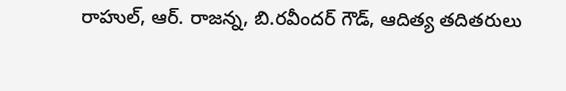రాహుల్, ఆర్. రాజన్న, బి.రవీందర్ గౌడ్, ఆదిత్య తదితరులు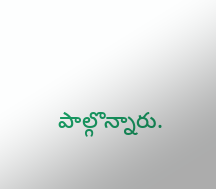పాల్గొన్నారు.